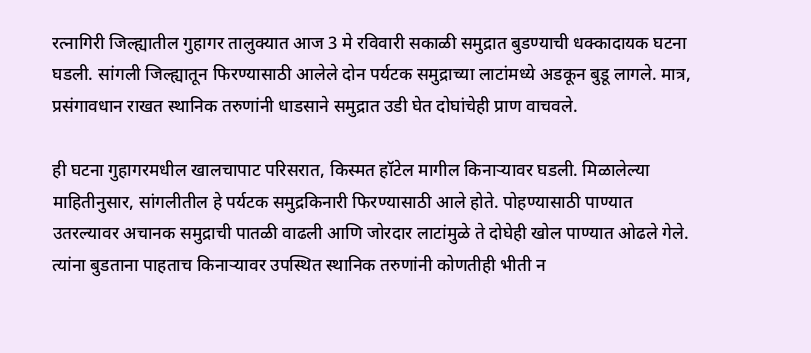रत्नागिरी जिल्ह्यातील गुहागर तालुक्यात आज 3 मे रविवारी सकाळी समुद्रात बुडण्याची धक्कादायक घटना घडली. सांगली जिल्ह्यातून फिरण्यासाठी आलेले दोन पर्यटक समुद्राच्या लाटांमध्ये अडकून बुडू लागले. मात्र, प्रसंगावधान राखत स्थानिक तरुणांनी धाडसाने समुद्रात उडी घेत दोघांचेही प्राण वाचवले.

ही घटना गुहागरमधील खालचापाट परिसरात, किस्मत हॉटेल मागील किनाऱ्यावर घडली. मिळालेल्या माहितीनुसार, सांगलीतील हे पर्यटक समुद्रकिनारी फिरण्यासाठी आले होते. पोहण्यासाठी पाण्यात उतरल्यावर अचानक समुद्राची पातळी वाढली आणि जोरदार लाटांमुळे ते दोघेही खोल पाण्यात ओढले गेले.
त्यांना बुडताना पाहताच किनाऱ्यावर उपस्थित स्थानिक तरुणांनी कोणतीही भीती न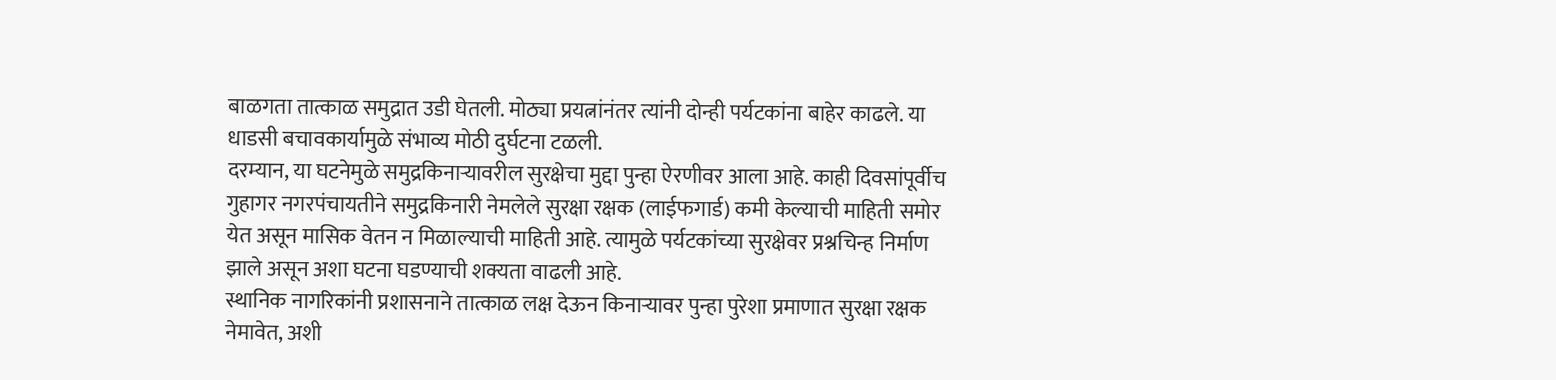बाळगता तात्काळ समुद्रात उडी घेतली. मोठ्या प्रयत्नांनंतर त्यांनी दोन्ही पर्यटकांना बाहेर काढले. या धाडसी बचावकार्यामुळे संभाव्य मोठी दुर्घटना टळली.
दरम्यान, या घटनेमुळे समुद्रकिनाऱ्यावरील सुरक्षेचा मुद्दा पुन्हा ऐरणीवर आला आहे. काही दिवसांपूर्वीच गुहागर नगरपंचायतीने समुद्रकिनारी नेमलेले सुरक्षा रक्षक (लाईफगार्ड) कमी केल्याची माहिती समोर येत असून मासिक वेतन न मिळाल्याची माहिती आहे. त्यामुळे पर्यटकांच्या सुरक्षेवर प्रश्नचिन्ह निर्माण झाले असून अशा घटना घडण्याची शक्यता वाढली आहे.
स्थानिक नागरिकांनी प्रशासनाने तात्काळ लक्ष देऊन किनाऱ्यावर पुन्हा पुरेशा प्रमाणात सुरक्षा रक्षक नेमावेत, अशी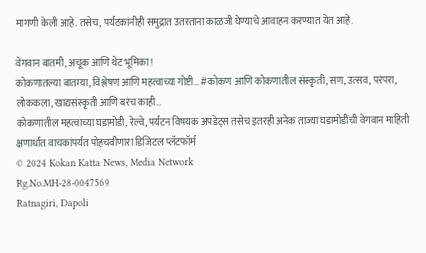मागणी केली आहे. तसेच, पर्यटकांनीही समुद्रात उतरताना काळजी घेण्याचे आवाहन करण्यात येत आहे.

वेगवान बातमी, अचूक आणि थेट भूमिका !
कोकणातल्या बातम्या, विश्लेषण आणि महत्वाच्या गोष्टी… #कोकण आणि कोकणातील संस्कृती, सण, उत्सव, परंपरा, लोककला, खाद्यसंस्कृती आणि बरंच काही…
कोकणातील महत्वाच्या घडामोडी, रेल्वे, पर्यटन विषयक अपडेट्स तसेच इतरही अनेक ताज्या घडामोडींची वेगवान माहिती क्षणार्धात वाचकांपर्यत पोहचवीणारा डिजिटल प्लॅटफॉर्म
© 2024 Kokan Katta News, Media Network
Rg.No.MH-28-0047569
Ratnagiri, Dapoli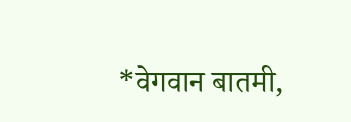*वेगवान बातमी,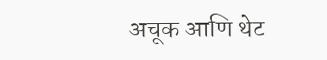अचूक आणि थेट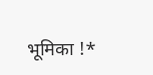भूमिका !*